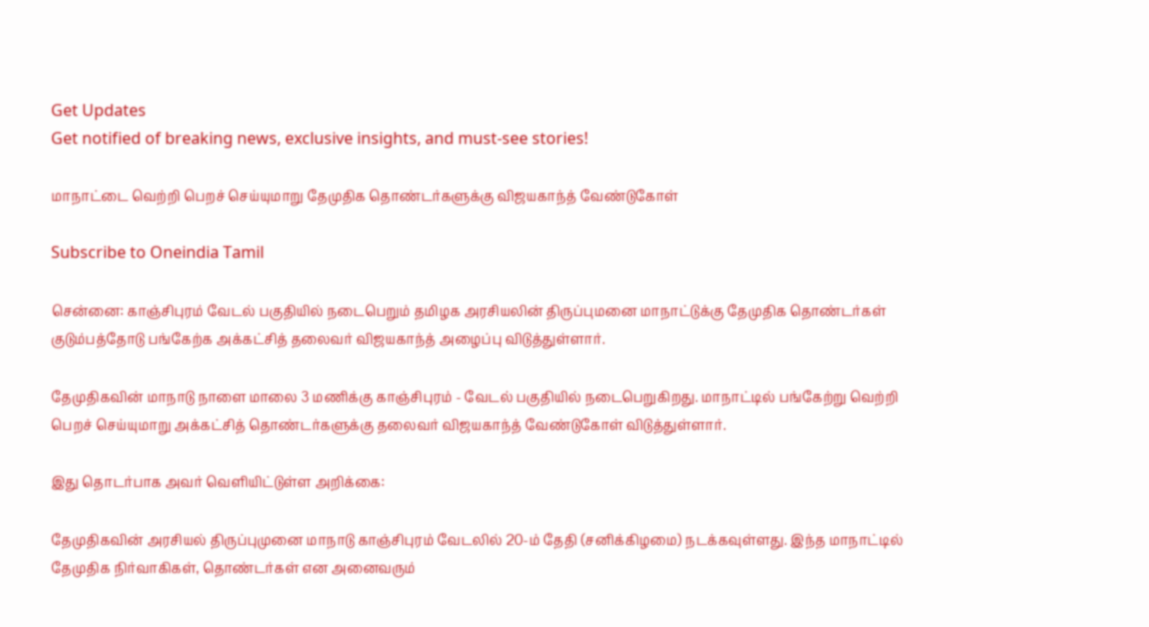Get Updates
Get notified of breaking news, exclusive insights, and must-see stories!

மாநாட்டை வெற்றி பெறச் செய்யுமாறு தேமுதிக தொண்டர்களுக்கு விஜயகாந்த் வேண்டுகோள்

Subscribe to Oneindia Tamil

சென்னை: காஞ்சிபுரம் வேடல் பகுதியில் நடைபெறும் தமிழக அரசியலின் திருப்புமனை மாநாட்டுக்கு தேமுதிக தொண்டர்கள் குடும்பத்தோடு பங்கேற்க அக்கட்சித் தலைவர் விஜயகாந்த் அழைப்பு விடுத்துள்ளார்.

தேமுதிகவின் மாநாடு நாளை மாலை 3 மணிக்கு காஞ்சிபுரம் - வேடல் பகுதியில் நடைபெறுகிறது. மாநாட்டில் பங்கேற்று வெற்றி பெறச் செய்யுமாறு அக்கட்சித் தொண்டர்களுக்கு தலைவர் விஜயகாந்த் வேண்டுகோள் விடுத்துள்ளார்.

இது தொடர்பாக அவர் வெளியிட்டுள்ள அறிக்கை:

தேமுதிகவின் அரசியல் திருப்புமுனை மாநாடு காஞ்சிபுரம் வேடலில் 20-ம் தேதி (சனிக்கிழமை) நடக்கவுள்ளது. இந்த மாநாட்டில் தேமுதிக நிர்வாகிகள், தொண்டர்கள் என அனைவரும்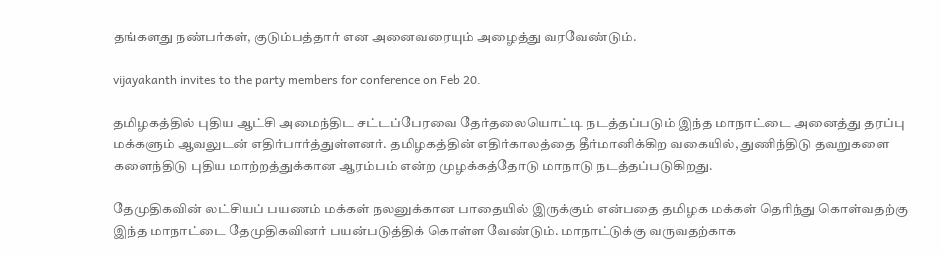தங்களது நண்பர்கள், குடும்பத்தார் என அனைவரையும் அழைத்து வரவேண்டும்.

vijayakanth invites to the party members for conference on Feb 20.

தமிழகத்தில் புதிய ஆட்சி அமைந்திட சட்டப்பேரவை தேர்தலையொட்டி நடத்தப்படும் இந்த மாநாட்டை அனைத்து தரப்பு மக்களும் ஆவலுடன் எதிர்பார்த்துள்ளனர். தமிழகத்தின் எதிர்காலத்தை தீர்மானிக்கிற வகையில், துணிந்திடு தவறுகளை களைந்திடு புதிய மாற்றத்துக்கான ஆரம்பம் என்ற முழக்கத்தோடு மாநாடு நடத்தப்படுகிறது.

தேமுதிகவின் லட்சியப் பயணம் மக்கள் நலனுக்கான பாதையில் இருக்கும் என்பதை தமிழக மக்கள் தெரிந்து கொள்வதற்கு இந்த மாநாட்டை தேமுதிகவினர் பயன்படுத்திக் கொள்ள வேண்டும். மாநாட்டுக்கு வருவதற்காக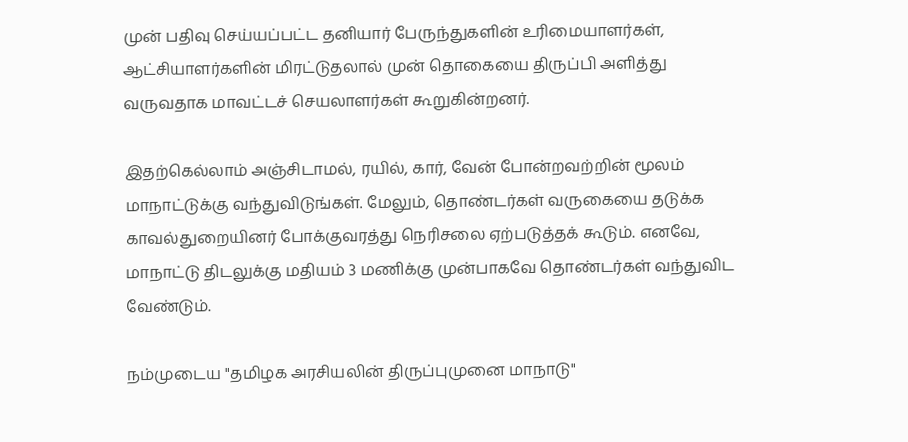முன் பதிவு செய்யப்பட்ட தனியார் பேருந்துகளின் உரிமையாளர்கள், ஆட்சியாளர்களின் மிரட்டுதலால் முன் தொகையை திருப்பி அளித்து வருவதாக மாவட்டச் செயலாளர்கள் கூறுகின்றனர்.

இதற்கெல்லாம் அஞ்சிடாமல், ரயில், கார், வேன் போன்றவற்றின் மூலம் மாநாட்டுக்கு வந்துவிடுங்கள். மேலும், தொண்டர்கள் வருகையை தடுக்க காவல்துறையினர் போக்குவரத்து நெரிசலை ஏற்படுத்தக் கூடும். எனவே, மாநாட்டு திடலுக்கு மதியம் 3 மணிக்கு முன்பாகவே தொண்டர்கள் வந்துவிட வேண்டும்.

நம்முடைய "தமிழக அரசியலின் திருப்புமுனை மாநாடு"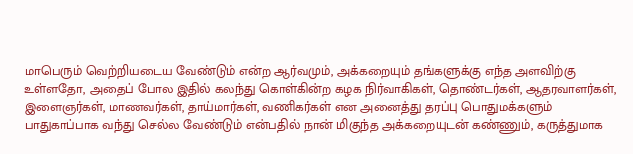மாபெரும் வெற்றியடைய வேண்டும் என்ற ஆர்வமும், அக்கறையும் தங்களுக்கு எந்த அளவிற்கு உள்ளதோ, அதைப் போல இதில் கலந்து கொள்கின்ற கழக நிர்வாகிகள், தொண்டர்கள், ஆதரவாளர்கள், இளைஞர்கள், மாணவர்கள், தாய்மார்கள், வணிகர்கள் என அனைத்து தரப்பு பொதுமக்களும் பாதுகாப்பாக வந்து செல்ல வேண்டும் என்பதில் நான் மிகுந்த அக்கறையுடன் கண்ணும், கருத்துமாக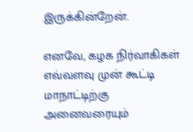இருக்கின்றேன்.

எனவே, கழக நிர்வாகிகள் எவ்வளவு முன் கூட்டி மாநாட்டிற்கு அனைவரையும்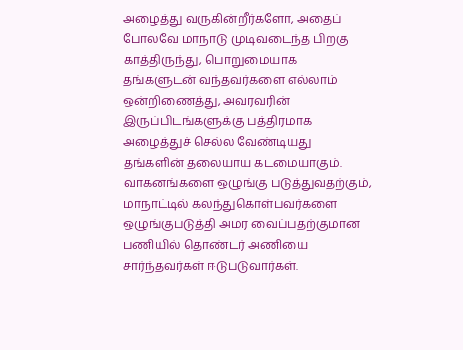அழைத்து வருகின்றீர்களோ, அதைப் போலவே மாநாடு முடிவடைந்த பிறகு காத்திருந்து, பொறுமையாக தங்களுடன் வந்தவர்களை எல்லாம் ஒன்றிணைத்து, அவரவரின் இருப்பிடங்களுக்கு பத்திரமாக அழைத்துச் செல்ல வேண்டியது தங்களின் தலையாய கடமையாகும். வாகனங்களை ஒழுங்கு படுத்துவதற்கும், மாநாட்டில் கலந்துகொள்பவர்களை ஒழுங்குபடுத்தி அமர வைப்பதற்குமான பணியில் தொண்டர் அணியை சார்ந்தவர்கள் ஈடுபடுவார்கள்.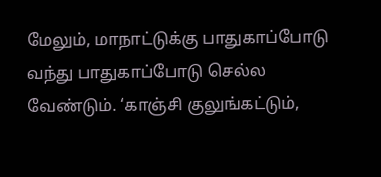மேலும், மாநாட்டுக்கு பாதுகாப்போடு வந்து பாதுகாப்போடு செல்ல வேண்டும். ‘காஞ்சி குலுங்கட்டும்,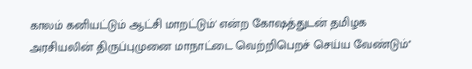காலம் கனியட்டும் ஆட்சி மாறட்டும்' என்ற கோஷத்துடன் தமிழக அரசியலின் திருப்புமுனை மாநாட்டை வெற்றிபெறச் செய்ய வேண்டும்''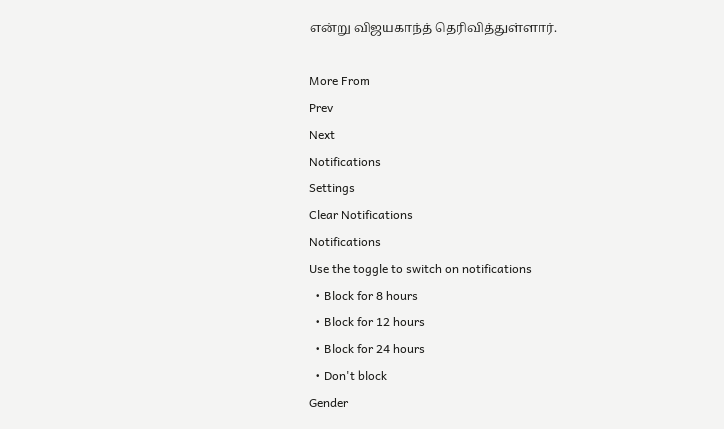என்று விஜயகாந்த் தெரிவித்துள்ளார்.

More From
Prev
Next
Notifications
Settings
Clear Notifications
Notifications
Use the toggle to switch on notifications
  • Block for 8 hours
  • Block for 12 hours
  • Block for 24 hours
  • Don't block
Gender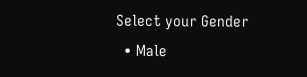Select your Gender
  • Male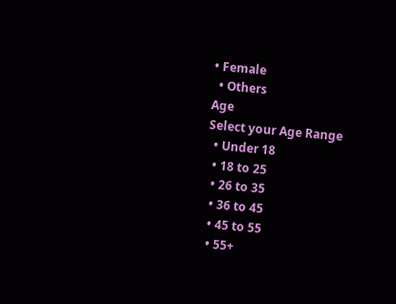• Female
  • Others
Age
Select your Age Range
  • Under 18
  • 18 to 25
  • 26 to 35
  • 36 to 45
  • 45 to 55
  • 55+